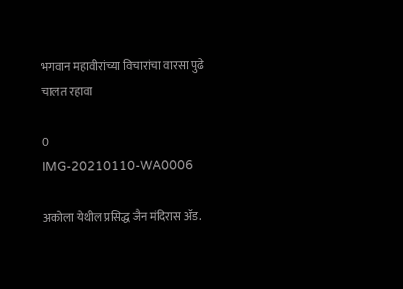भगवान महावीरांच्या विचारांचा वारसा पुढे चालत रहावा

0
IMG-20210110-WA0006

अकोला येथील प्रसिद्ध जैन मंदिरास ॲड.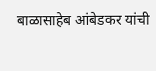बाळासाहेब आंबेडकर यांची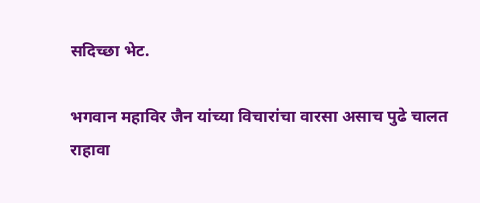सदिच्छा भेट.

भगवान महाविर जैन यांच्या विचारांचा वारसा असाच पुढे चालत राहावा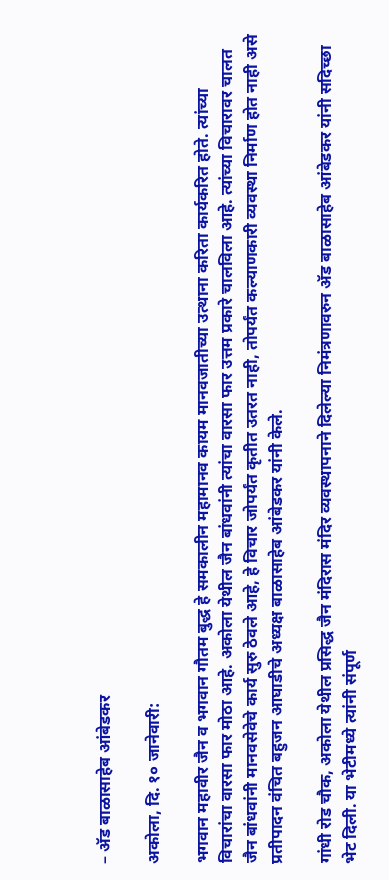– ॲड बाळासाहेब आंबेडकर

अकोला, दि. १० जानेवारी:

भगवान महावीर जैन व भगवान गौतम बुद्ध हे समकालीन महामानव कायम मानवजातीच्या उत्थाना करिता कार्यकरित होते. त्यांच्या विचारांचा वारसा फार मोठा आहे. अकोला येथील जैन बांधवांनी त्यांचा वारसा फार उत्तम प्रकारे चालविला आहे. त्यांच्या विचारावर चालत जैन बांधवांनी मानवसेवेचे कार्य सुरु ठेवले आहे, हे विचार जोपर्यंत कृतीत उतरत नाही, तोपर्यंत कल्याणकारी व्यवस्था निर्माण होत नाही असे प्रतीपादन वंचित बहुजन आघाडीचे अध्यक्ष बाळासाहेब आंबेडकर यांनी केले.

गांधी रोड चौक, अकोला येथील प्रसिद्ध जैन मंदिरास मंदिर व्यवस्थापनाने दिलेल्या निमंत्रणावरुन ॲड बाळासाहेब आंबेडकर यांनी सदिच्छा भेट दिली. या भेटीमध्ये त्यांनी संपूर्ण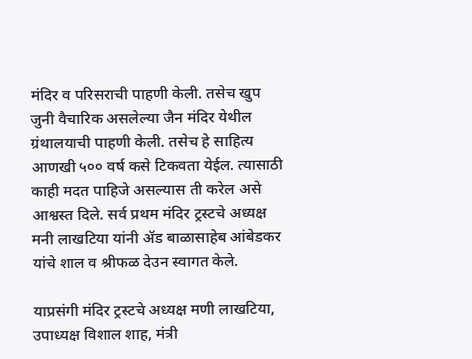मंदिर व परिसराची पाहणी केली. तसेच खुप जुनी वैचारिक असलेल्या जैन मंदिर येथील ग्रंथालयाची पाहणी केली. तसेच हे साहित्य आणखी ५०० वर्ष कसे टिकवता येईल. त्यासाठी काही मदत पाहिजे असल्यास ती करेल असे आश्वस्त दिले. सर्व प्रथम मंदिर ट्रस्टचे अध्यक्ष मनी लाखटिया यांनी ॲड बाळासाहेब आंबेडकर यांचे शाल व श्रीफळ देउन स्वागत केले.

याप्रसंगी मंदिर ट्रस्टचे अध्यक्ष मणी लाखटिया, उपाध्यक्ष विशाल शाह, मंत्री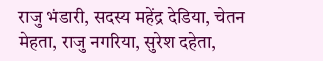राजु भंडारी, सदस्य महेंद्र देडिया, चेतन मेहता, राजु नगरिया, सुरेश दहेता,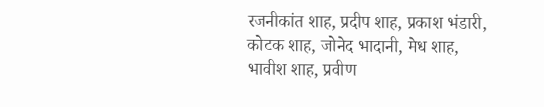रजनीकांत शाह, प्रदीप शाह, प्रकाश भंडारी, कोटक शाह, जोनेद भादानी, मेध शाह, भावीश शाह, प्रवीण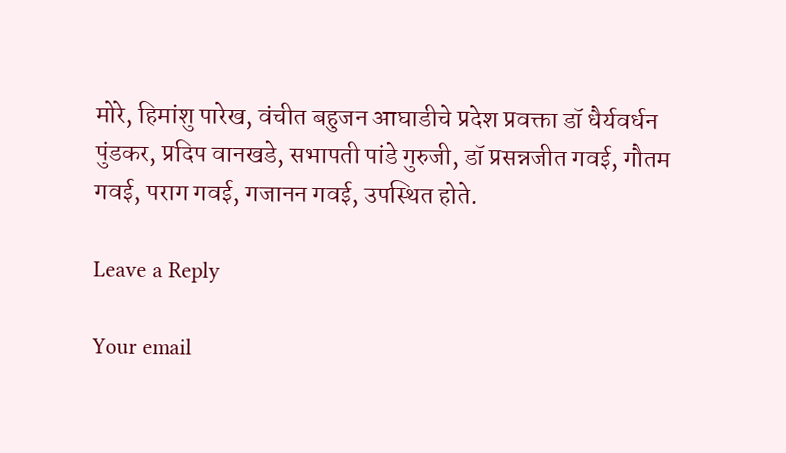मोरे, हिमांशु पारेख, वंचीत बहुजन आघाडीचे प्रदेश प्रवक्ता डॉ धैर्यवर्धन पुंडकर, प्रदिप वानखडे, सभापती पांडे गुरुजी, डॉ प्रसन्नजीत गवई, गौतम गवई, पराग गवई, गजानन गवई, उपस्थित होते.

Leave a Reply

Your email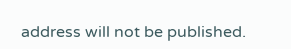address will not be published.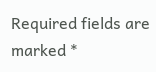Required fields are marked *